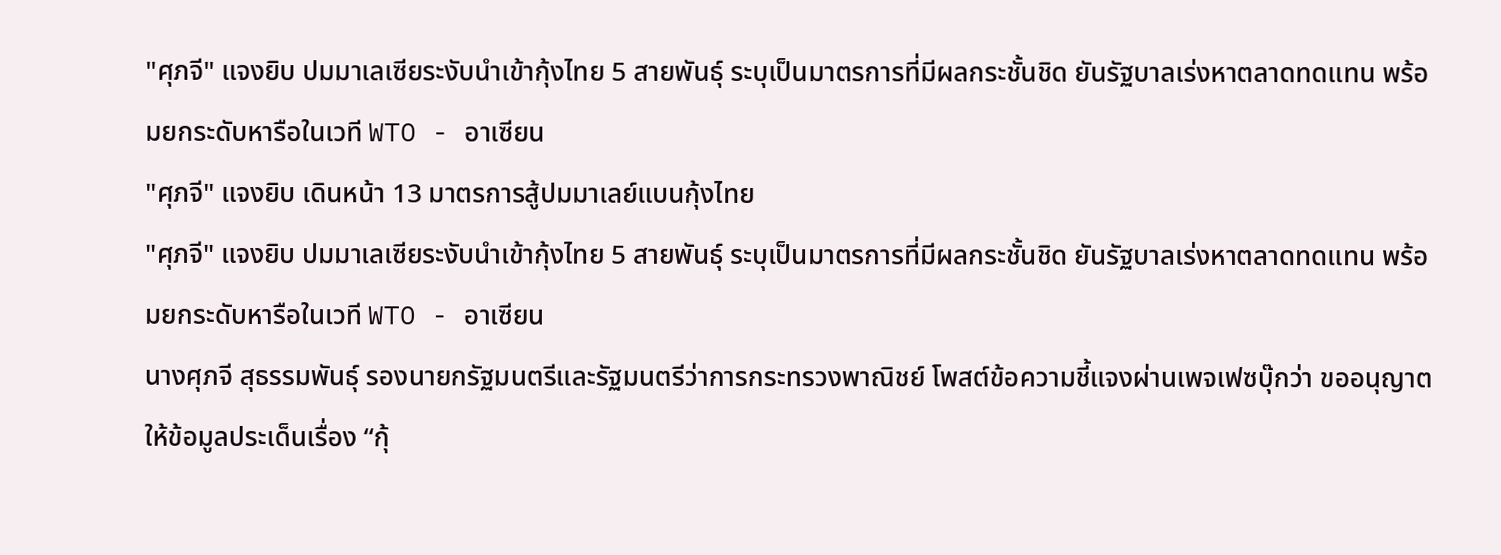"ศุภจี" แจงยิบ ปมมาเลเซียระงับนำเข้ากุ้งไทย 5 สายพันธุ์ ระบุเป็นมาตรการที่มีผลกระชั้นชิด ยันรัฐบาลเร่งหาตลาดทดแทน พร้อมยกระดับหารือในเวที WTO - อาเซียน
"ศุภจี" แจงยิบ เดินหน้า 13 มาตรการสู้ปมมาเลย์แบนกุ้งไทย
"ศุภจี" แจงยิบ ปมมาเลเซียระงับนำเข้ากุ้งไทย 5 สายพันธุ์ ระบุเป็นมาตรการที่มีผลกระชั้นชิด ยันรัฐบาลเร่งหาตลาดทดแทน พร้อมยกระดับหารือในเวที WTO - อาเซียน
นางศุภจี สุธรรมพันธุ์ รองนายกรัฐมนตรีและรัฐมนตรีว่าการกระทรวงพาณิชย์ โพสต์ข้อความชี้แจงผ่านเพจเฟซบุ๊กว่า ขออนุญาตให้ข้อมูลประเด็นเรื่อง “กุ้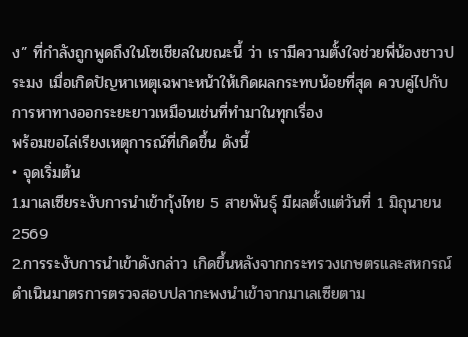ง” ที่กำลังถูกพูดถึงในโซเชียลในขณะนี้ ว่า เรามีความตั้งใจช่วยพี่น้องชาวประมง เมื่อเกิดปัญหาเหตุเฉพาะหน้าให้เกิดผลกระทบน้อยที่สุด ควบคู่ไปกับการหาทางออกระยะยาวเหมือนเช่นที่ทำมาในทุกเรื่อง
พร้อมขอไล่เรียงเหตุการณ์ที่เกิดขึ้น ดังนี้
• จุดเริ่มต้น
1.มาเลเซียระงับการนำเข้ากุ้งไทย 5 สายพันธุ์ มีผลตั้งแต่วันที่ 1 มิถุนายน 2569
2.การระงับการนำเข้าดังกล่าว เกิดขึ้นหลังจากกระทรวงเกษตรและสหกรณ์ดำเนินมาตรการตรวจสอบปลากะพงนำเข้าจากมาเลเซียตาม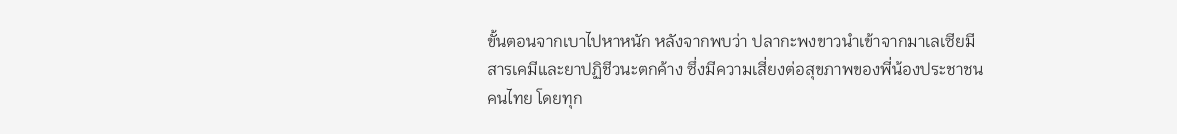ขั้นตอนจากเบาไปหาหนัก หลังจากพบว่า ปลากะพงขาวนำเข้าจากมาเลเซียมีสารเคมีและยาปฏิชีวนะตกค้าง ซึ่งมีความเสี่ยงต่อสุขภาพของพี่น้องประชาชนคนไทย โดยทุก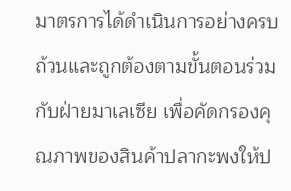มาตรการได้ดำเนินการอย่างครบถ้วนและถูกต้องตามขั้นตอนร่วมกับฝ่ายมาเลเซีย เพื่อคัดกรองคุณภาพของสินค้าปลากะพงให้ป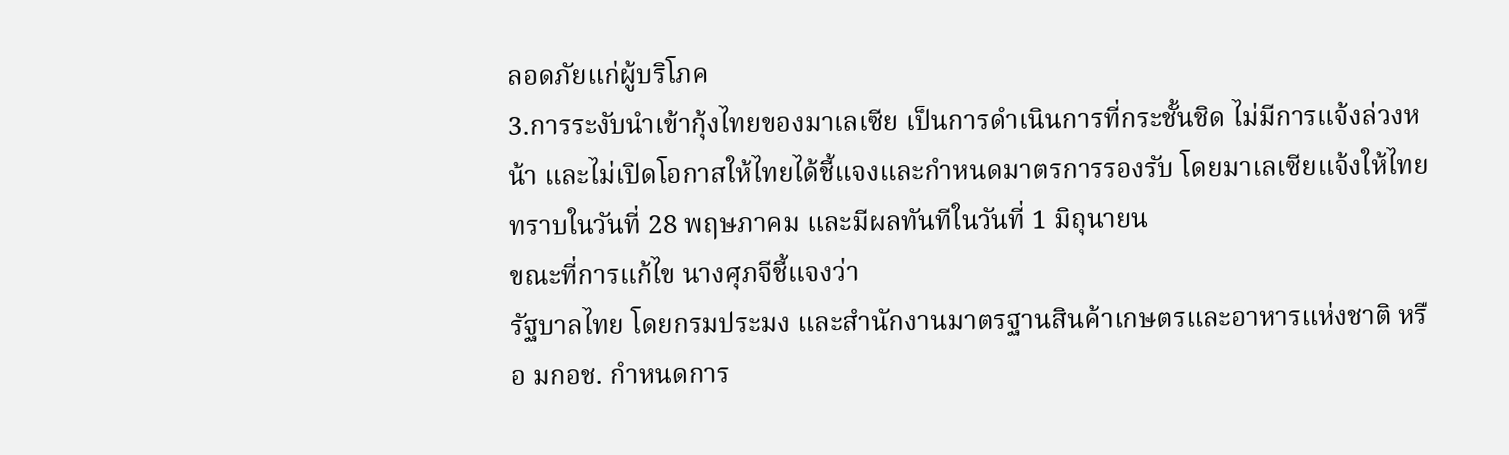ลอดภัยแก่ผู้บริโภค
3.การระงับนำเข้ากุ้งไทยของมาเลเซีย เป็นการดำเนินการที่กระชั้นชิด ไม่มีการแจ้งล่วงหน้า และไม่เปิดโอกาสให้ไทยได้ชี้แจงและกำหนดมาตรการรองรับ โดยมาเลเซียแจ้งให้ไทยทราบในวันที่ 28 พฤษภาคม และมีผลทันทีในวันที่ 1 มิถุนายน
ขณะที่การแก้ไข นางศุภจีชี้แจงว่า
รัฐบาลไทย โดยกรมประมง และสำนักงานมาตรฐานสินค้าเกษตรและอาหารแห่งชาติ หรือ มกอช. กำหนดการ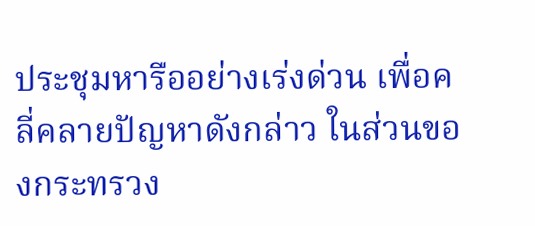ประชุมหารืออย่างเร่งด่วน เพื่อคลี่คลายปัญหาดังกล่าว ในส่วนของกระทรวง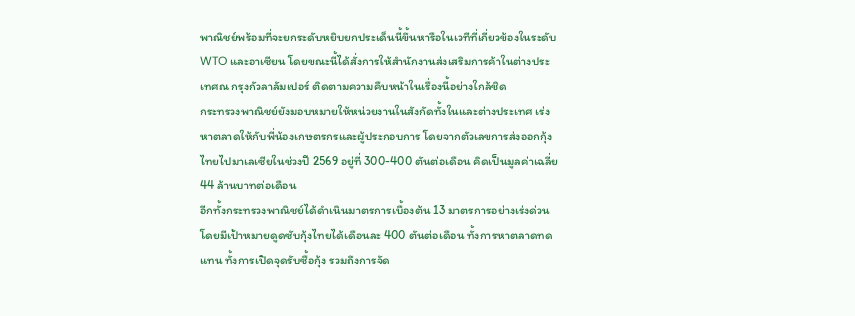พาณิชย์พร้อมที่จะยกระดับหยิบยกประเด็นนี้ขึ้นหารือในเวทีที่เกี่ยวข้องในระดับ WTO และอาเซียน โดยขณะนี้ได้สั่งการให้สำนักงานส่งเสริมการค้าในต่างประเทศณ กรุงกัวลาลัมเปอร์ ติดตามความคืบหน้าในเรื่องนี้อย่างใกล้ชิด
กระทรวงพาณิชย์ยังมอบหมายให้หน่วยงานในสังกัดทั้งในและต่างประเทศ เร่งหาตลาดให้กับพี่น้องเกษตรกรและผู้ประกอบการ โดยจากตัวเลขการส่งออกกุ้งไทยไปมาเลเซียในช่วงปี 2569 อยู่ที่ 300-400 ตันต่อเดือน คิดเป็นมูลค่าเฉลี่ย 44 ล้านบาทต่อเดือน
อีกทั้งกระทรวงพาณิชย์ได้ดำเนินมาตรการเบื้องต้น 13 มาตรการอย่างเร่งด่วน โดยมีเป้าหมายดูดซับกุ้งไทยได้เดือนละ 400 ตันต่อเดือน ทั้งการหาตลาดทดแทน ทั้งการเปิดจุดรับซื้อกุ้ง รวมถึงการจัด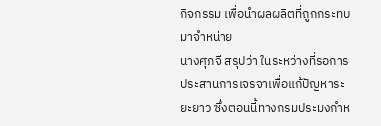กิจกรรม เพื่อนำผลผลิตที่ถูกกระทบมาจำหน่าย
นางศุภจี สรุปว่า ในระหว่างที่รอการประสานการเจรจาเพื่อแก้ปัญหาระยะยาว ซึ่งตอนนี้ทางกรมประมงกำห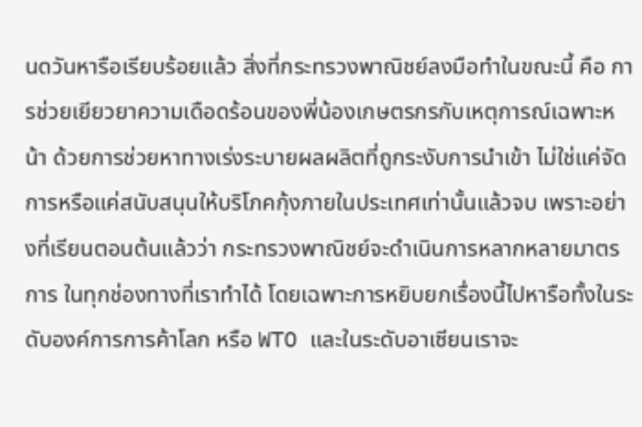นดวันหารือเรียบร้อยแล้ว สิ่งที่กระทรวงพาณิชย์ลงมือทำในขณะนี้ คือ การช่วยเยียวยาความเดือดร้อนของพี่น้องเกษตรกรกับเหตุการณ์เฉพาะหน้า ด้วยการช่วยหาทางเร่งระบายผลผลิตที่ถูกระงับการนำเข้า ไม่ใช่แค่จัดการหรือแค่สนับสนุนให้บริโภคกุ้งภายในประเทศเท่านั้นแล้วจบ เพราะอย่างที่เรียนตอนต้นแล้วว่า กระทรวงพาณิชย์จะดำเนินการหลากหลายมาตรการ ในทุกช่องทางที่เราทำได้ โดยเฉพาะการหยิบยกเรื่องนี้ไปหารือทั้งในระดับองค์การการค้าโลก หรือ WTO และในระดับอาเซียนเราจะ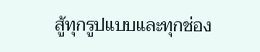สู้ทุกรูปแบบและทุกช่อง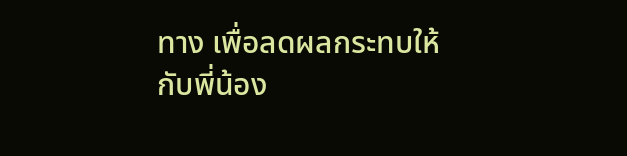ทาง เพื่อลดผลกระทบให้กับพี่น้อง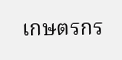เกษตรกร